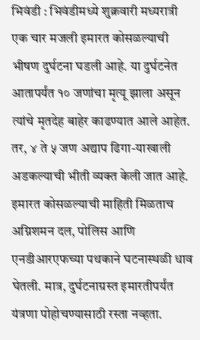भिवंडी : भिवंडीमध्ये शुक्रवारी मध्यरात्री एक चार मजली इमारत कोसळल्याची भीषण दुर्घटना घडली आहे. या दुर्घटनेत आतापर्यंत १० जणांचा मृत्यू झाला असून त्यांचे मृतदेह बाहेर काढण्यात आले आहेत. तर, ४ ते ५ जण अद्याप ढिगा-याखाली अडकल्याची भीती व्यक्त केली जात आहे.
इमारत कोसळल्याची माहिती मिळताच अग्निशमन दल, पोलिस आणि एनडीआरएफच्या पथकाने घटनास्थळी धाव घेतली. मात्र, दुर्घटनाग्रस्त इमारतीपर्यंत यंत्रणा पोहोचण्यासाठी रस्ता नव्हता.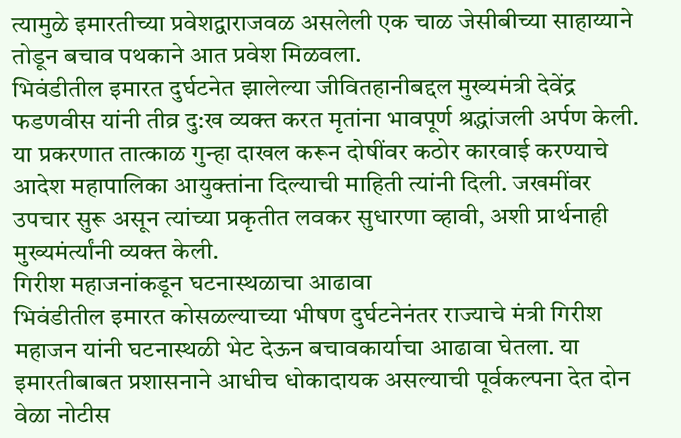त्यामुळे इमारतीच्या प्रवेशद्वाराजवळ असलेली एक चाळ जेसीबीच्या साहाय्याने तोडून बचाव पथकाने आत प्रवेश मिळवला.
भिवंडीतील इमारत दुर्घटनेत झालेल्या जीवितहानीबद्दल मुख्यमंत्री देवेंद्र फडणवीस यांनी तीव्र दु:ख व्यक्त करत मृतांना भावपूर्ण श्रद्धांजली अर्पण केली. या प्रकरणात तात्काळ गुन्हा दाखल करून दोषींवर कठोर कारवाई करण्याचे आदेश महापालिका आयुक्तांना दिल्याची माहिती त्यांनी दिली. जखमींवर उपचार सुरू असून त्यांच्या प्रकृतीत लवकर सुधारणा व्हावी, अशी प्रार्थनाही मुख्यमंर्त्यांनी व्यक्त केली.
गिरीश महाजनांकडून घटनास्थळाचा आढावा
भिवंडीतील इमारत कोसळल्याच्या भीषण दुर्घटनेनंतर राज्याचे मंत्री गिरीश महाजन यांनी घटनास्थळी भेट देऊन बचावकार्याचा आढावा घेतला. या इमारतीबाबत प्रशासनाने आधीच धोकादायक असल्याची पूर्वकल्पना देत दोन वेळा नोटीस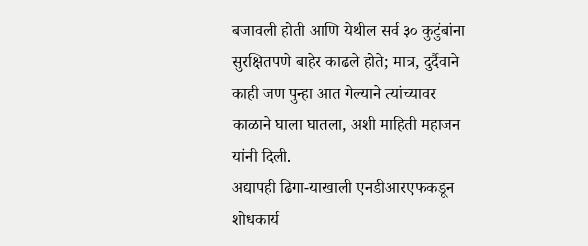बजावली होती आणि येथील सर्व ३० कुटुंबांना सुरक्षितपणे बाहेर काढले होते; मात्र, दुर्दैवाने काही जण पुन्हा आत गेल्याने त्यांच्यावर काळाने घाला घातला, अशी माहिती महाजन यांनी दिली.
अद्यापही ढिगा-याखाली एनडीआरएफकडून शोधकार्य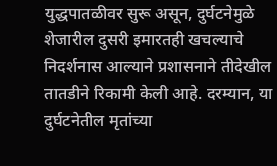युद्धपातळीवर सुरू असून, दुर्घटनेमुळे शेजारील दुसरी इमारतही खचल्याचे निदर्शनास आल्याने प्रशासनाने तीदेखील तातडीने रिकामी केली आहे. दरम्यान, या दुर्घटनेतील मृतांच्या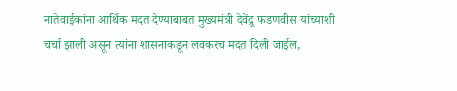नातेवाईकांना आर्थिक मदत देण्याबाबत मुख्यमंत्री देवेंद्र्र फडणवीस यांच्याशी चर्चा झाली असून त्यांना शासनाकडून लवकरच मदत दिली जाईल,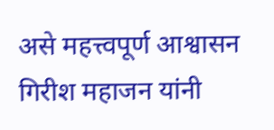असे महत्त्वपूर्ण आश्वासन गिरीश महाजन यांनी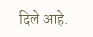दिले आहे.